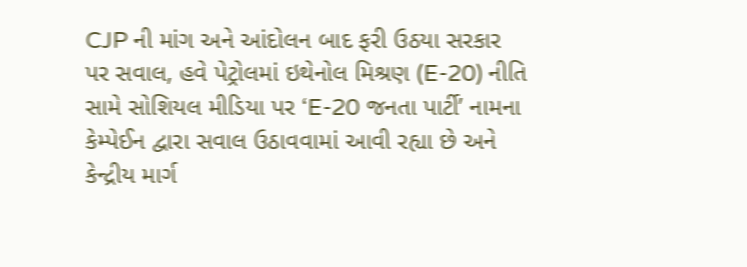CJP ની માંગ અને આંદોલન બાદ ફરી ઉઠયા સરકાર પર સવાલ, હવે પેટ્રોલમાં ઇથેનોલ મિશ્રણ (E-20) નીતિ સામે સોશિયલ મીડિયા પર ‘E-20 જનતા પાર્ટી’ નામના કેમ્પેઈન દ્વારા સવાલ ઉઠાવવામાં આવી રહ્યા છે અને કેન્દ્રીય માર્ગ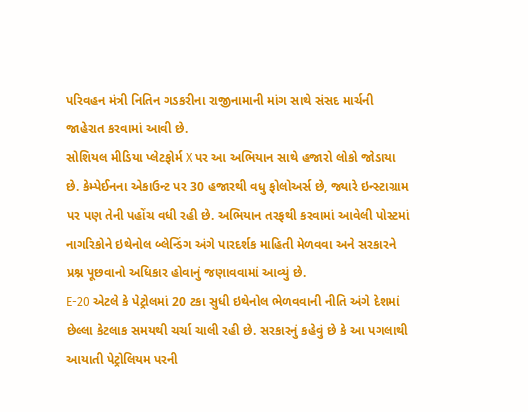પરિવહન મંત્રી નિતિન ગડકરીના રાજીનામાની માંગ સાથે સંસદ માર્ચની જાહેરાત કરવામાં આવી છે.
સોશિયલ મીડિયા પ્લેટફોર્મ X પર આ અભિયાન સાથે હજારો લોકો જોડાયા છે. કેમ્પેઈનના એકાઉન્ટ પર 30 હજારથી વધુ ફોલોઅર્સ છે, જ્યારે ઇન્સ્ટાગ્રામ પર પણ તેની પહોંચ વધી રહી છે. અભિયાન તરફથી કરવામાં આવેલી પોસ્ટમાં નાગરિકોને ઇથેનોલ બ્લેન્ડિંગ અંગે પારદર્શક માહિતી મેળવવા અને સરકારને પ્રશ્ન પૂછવાનો અધિકાર હોવાનું જણાવવામાં આવ્યું છે.
E-20 એટલે કે પેટ્રોલમાં 20 ટકા સુધી ઇથેનોલ ભેળવવાની નીતિ અંગે દેશમાં છેલ્લા કેટલાક સમયથી ચર્ચા ચાલી રહી છે. સરકારનું કહેવું છે કે આ પગલાથી આયાતી પેટ્રોલિયમ પરની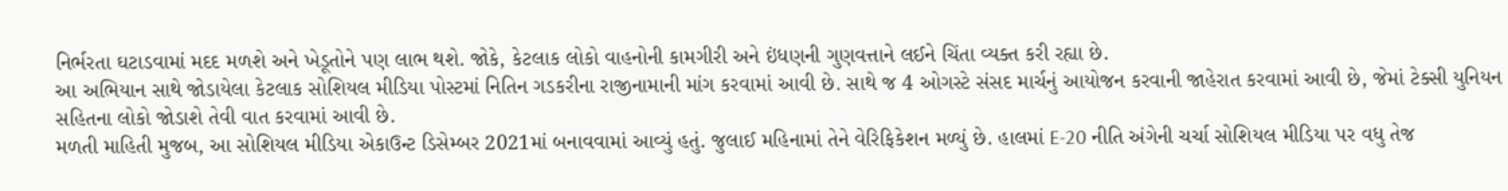નિર્ભરતા ઘટાડવામાં મદદ મળશે અને ખેડૂતોને પણ લાભ થશે. જોકે, કેટલાક લોકો વાહનોની કામગીરી અને ઇંધણની ગુણવત્તાને લઈને ચિંતા વ્યક્ત કરી રહ્યા છે.
આ અભિયાન સાથે જોડાયેલા કેટલાક સોશિયલ મીડિયા પોસ્ટમાં નિતિન ગડકરીના રાજીનામાની માંગ કરવામાં આવી છે. સાથે જ 4 ઓગસ્ટે સંસદ માર્ચનું આયોજન કરવાની જાહેરાત કરવામાં આવી છે, જેમાં ટેક્સી યુનિયન સહિતના લોકો જોડાશે તેવી વાત કરવામાં આવી છે.
મળતી માહિતી મુજબ, આ સોશિયલ મીડિયા એકાઉન્ટ ડિસેમ્બર 2021માં બનાવવામાં આવ્યું હતું. જુલાઈ મહિનામાં તેને વેરિફિકેશન મળ્યું છે. હાલમાં E-20 નીતિ અંગેની ચર્ચા સોશિયલ મીડિયા પર વધુ તેજ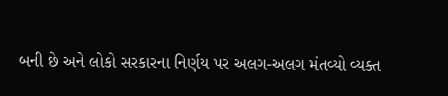બની છે અને લોકો સરકારના નિર્ણય પર અલગ-અલગ મંતવ્યો વ્યક્ત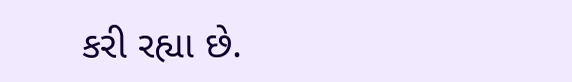કરી રહ્યા છે.